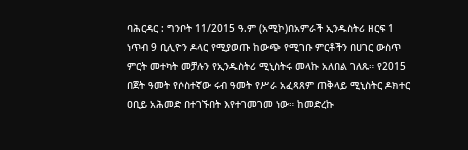ባሕርዳር : ግንቦት 11/2015 ዓ.ም (አሚኮ)በአምራች ኢንዱስትሪ ዘርፍ 1 ነጥብ 9 ቢሊዮን ዶላር የሚያወጡ ከውጭ የሚገቡ ምርቶችን በሀገር ውስጥ ምርት መተካት መቻሉን የኢንዱስትሪ ሚኒስትሩ መላኩ አለበል ገለጹ። የ2015 በጀት ዓመት የሶስተኛው ሩብ ዓመት የሥራ አፈጻጸም ጠቅላይ ሚኒስትር ዶክተር ዐቢይ አሕመድ በተገኙበት እየተገመገመ ነው። ከመድረኩ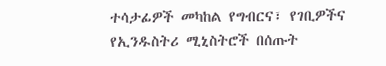ተሳታፊዎች መካከል የግብርና፣ የገቢዎችና የኢንዱስትሪ ሚኒስትሮች በሰጡት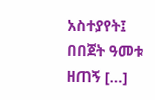አስተያየት፤ በበጀት ዓመቱ ዘጠኝ […]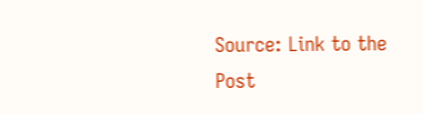Source: Link to the Post